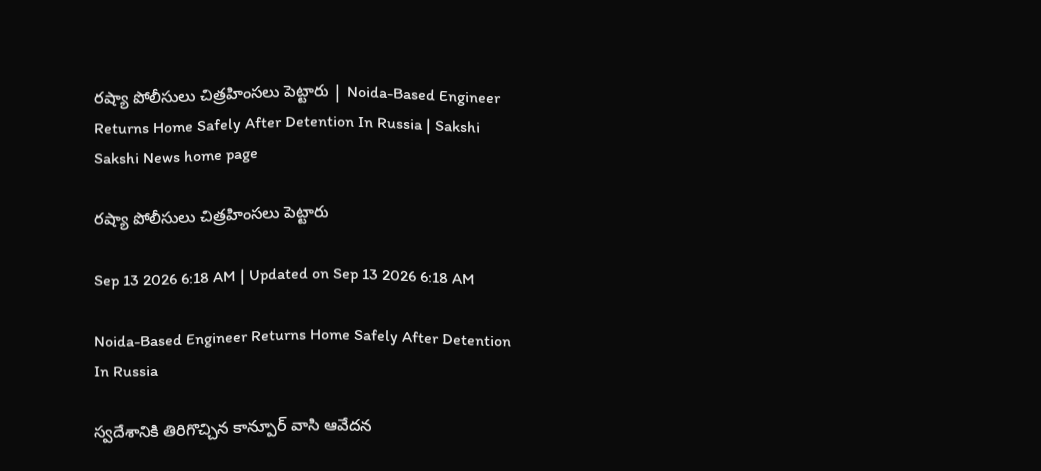రష్యా పోలీసులు చిత్రహింసలు పెట్టారు | Noida-Based Engineer Returns Home Safely After Detention In Russia | Sakshi
Sakshi News home page

రష్యా పోలీసులు చిత్రహింసలు పెట్టారు

Sep 13 2026 6:18 AM | Updated on Sep 13 2026 6:18 AM

Noida-Based Engineer Returns Home Safely After Detention In Russia

స్వదేశానికి తిరిగొచ్చిన కాన్పూర్‌ వాసి ఆవేదన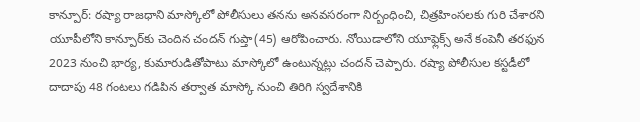కాన్పూర్‌: రష్యా రాజధాని మాస్కోలో పోలీసులు తనను అనవసరంగా నిర్బంధించి, చిత్రహింసలకు గురి చేశారని యూపీలోని కాన్పూర్‌కు చెందిన చందన్‌ గుప్తా(45) ఆరోపించారు. నోయిడాలోని యూఫ్లెక్స్‌ అనే కంపెనీ తరఫున 2023 నుంచి భార్య, కుమారుడితోపాటు మాస్కోలో ఉంటున్నట్లు చందన్‌ చెప్పారు. రష్యా పోలీసుల కస్టడీలో దాదాపు 48 గంటలు గడిపిన తర్వాత మాస్కో నుంచి తిరిగి స్వదేశానికి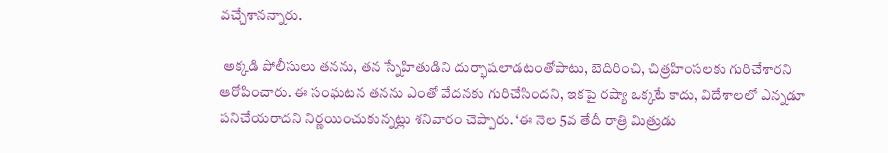వచ్చేశానన్నారు.

 అక్కడి పోలీసులు తనను, తన స్నేహితుడిని దుర్భాషలాడటంతోపాటు, బెదిరించి, చిత్రహింసలకు గురిచేశారని ఆరోపించారు. ఈ సంఘటన తనను ఎంతో వేదనకు గురిచేసిందని, ఇకపై రష్యా ఒక్కటే కాదు, విదేశాలలో ఎన్నడూ పనిచేయరాదని నిర్ణయించుకున్నట్లు శనివారం చెప్పారు. ‘ఈ నెల 5వ తేదీ రాత్రి మిత్రుడు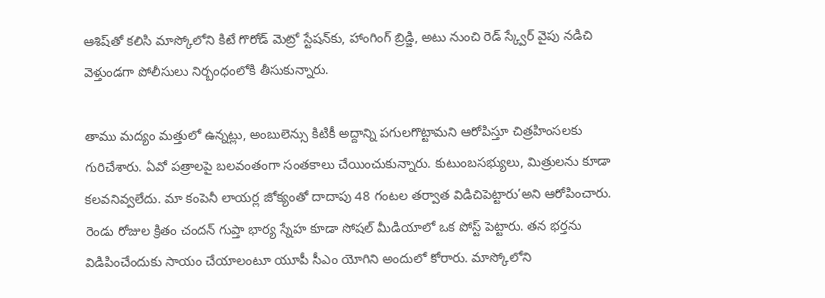ఆశిష్‌తో కలిసి మాస్కోలోని కిటే గొరోడ్‌ మెట్రో స్టేషన్‌కు, హాంగింగ్‌ బ్రిడ్జి, అటు నుంచి రెడ్‌ స్క్వేర్‌ వైపు నడిచి వెళ్తుండగా పోలీసులు నిర్బంధంలోకి తీసుకున్నారు.

తాము మద్యం మత్తులో ఉన్నట్లు, అంబులెన్సు కిటికీ అద్దాన్ని పగులగొట్టామని ఆరోపిస్తూ చిత్రహింసలకు గురిచేశారు. ఏవో పత్రాలపై బలవంతంగా సంతకాలు చేయించుకున్నారు. కుటుంబసభ్యులు, మిత్రులను కూడా కలవనివ్వలేదు. మా కంపెనీ లాయర్ల జోక్యంతో దాదాపు 48 గంటల తర్వాత విడిచిపెట్టారు’అని ఆరోపించారు. రెండు రోజుల క్రితం చందన్‌ గుప్తా భార్య స్నేహ కూడా సోషల్‌ మీడియాలో ఒక పోస్ట్‌ పెట్టారు. తన భర్తను విడిపించేందుకు సాయం చేయాలంటూ యూపీ సీఎం యోగిని అందులో కోరారు. మాస్కోలోని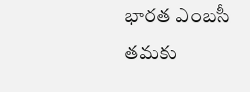భారత ఎంబసీ తమకు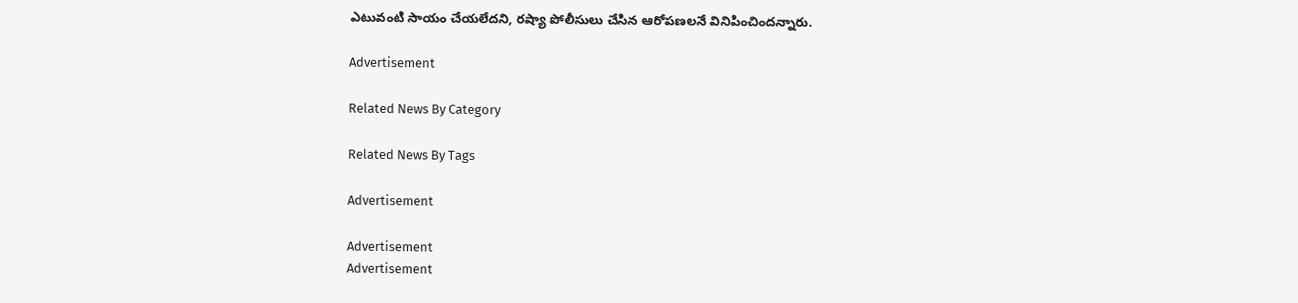ఎటువంటి సాయం చేయలేదని, రష్యా పోలీసులు చేసిన ఆరోపణలనే వినిపించిందన్నారు.

Advertisement

Related News By Category

Related News By Tags

Advertisement

Advertisement
Advertisement